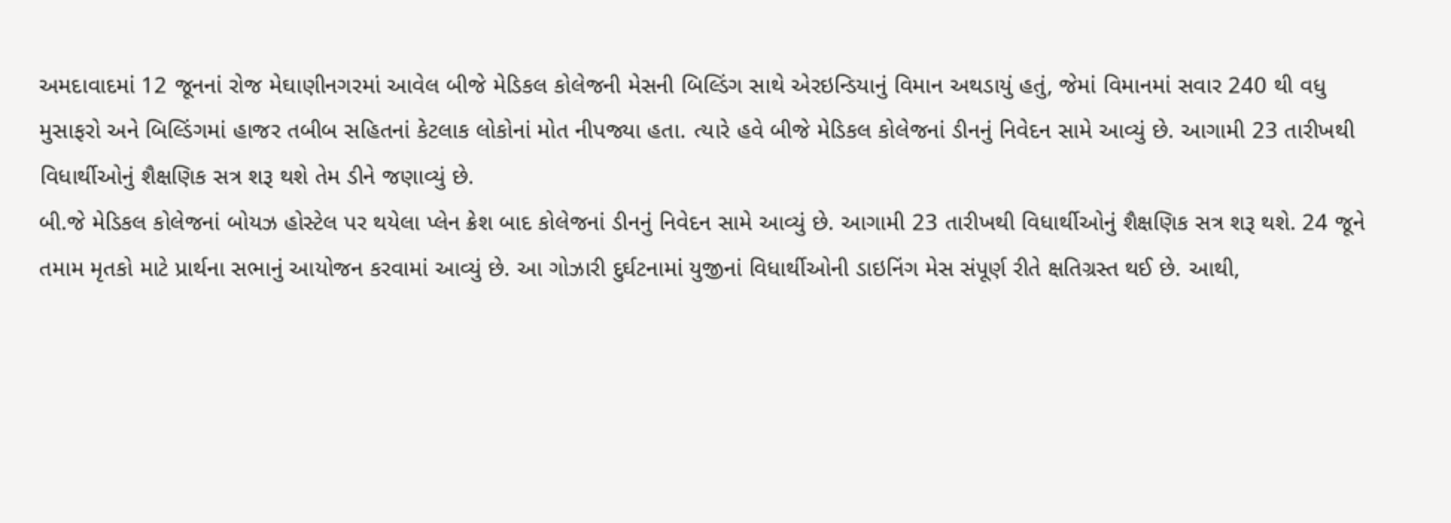અમદાવાદમાં 12 જૂનનાં રોજ મેઘાણીનગરમાં આવેલ બીજે મેડિકલ કોલેજની મેસની બિલ્ડિંગ સાથે એરઇન્ડિયાનું વિમાન અથડાયું હતું, જેમાં વિમાનમાં સવાર 240 થી વધુ મુસાફરો અને બિલ્ડિંગમાં હાજર તબીબ સહિતનાં કેટલાક લોકોનાં મોત નીપજ્યા હતા. ત્યારે હવે બીજે મેડિકલ કોલેજનાં ડીનનું નિવેદન સામે આવ્યું છે. આગામી 23 તારીખથી વિધાર્થીઓનું શૈક્ષણિક સત્ર શરૂ થશે તેમ ડીને જણાવ્યું છે.
બી.જે મેડિકલ કોલેજનાં બોયઝ હોસ્ટેલ પર થયેલા પ્લેન ક્રેશ બાદ કોલેજનાં ડીનનું નિવેદન સામે આવ્યું છે. આગામી 23 તારીખથી વિધાર્થીઓનું શૈક્ષણિક સત્ર શરૂ થશે. 24 જૂને તમામ મૃતકો માટે પ્રાર્થના સભાનું આયોજન કરવામાં આવ્યું છે. આ ગોઝારી દુર્ઘટનામાં યુજીનાં વિધાર્થીઓની ડાઇનિંગ મેસ સંપૂર્ણ રીતે ક્ષતિગ્રસ્ત થઈ છે. આથી,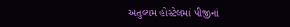અતુલ્યમ હોસ્ટેલમાં પીજીનાં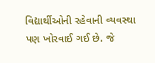વિદ્યાર્થીઓની રહેવાની વ્યવસ્થા પણ ખોરવાઈ ગઈ છે. જે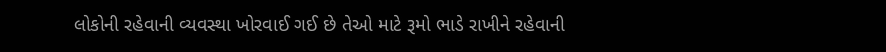લોકોની રહેવાની વ્યવસ્થા ખોરવાઈ ગઈ છે તેઓ માટે રૂમો ભાડે રાખીને રહેવાની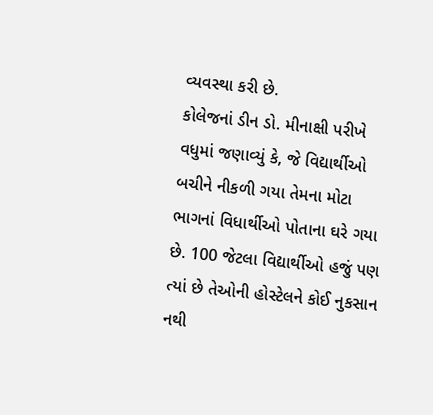વ્યવસ્થા કરી છે.
કોલેજનાં ડીન ડો. મીનાક્ષી પરીખે વધુમાં જણાવ્યું કે, જે વિદ્યાર્થીઓ બચીને નીકળી ગયા તેમના મોટા ભાગનાં વિધાર્થીઓ પોતાના ઘરે ગયા છે. 100 જેટલા વિદ્યાર્થીઓ હજું પણ ત્યાં છે તેઓની હોસ્ટેલને કોઈ નુકસાન નથી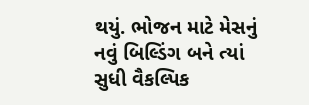થયું. ભોજન માટે મેસનું નવું બિલ્ડિંગ બને ત્યાં સુધી વૈકલ્પિક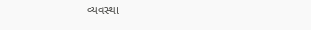વ્યવસ્થા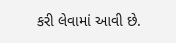કરી લેવામાં આવી છે.